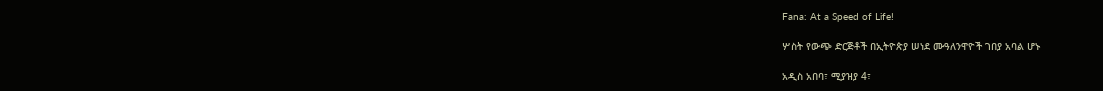Fana: At a Speed of Life!

ሦስት የውጭ ድርጅቶች በኢትዮጵያ ሠነደ ሙዓለንዋዮች ገበያ አባል ሆኑ

አዲስ አበባ፣ ሚያዝያ 4፣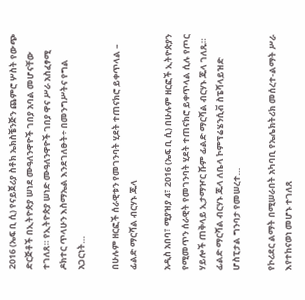2016 (ኤፍ ቢ ሲ) የናይጀሪያ ስቶክ ኤክስቼንጅን ጨምሮ ሦስት የውጭ ድርጅቶች በኢትዮጵያ ሠነደ ሙዓለንዋዮች ገበያ አባል መሆናቸው ተገለጸ። የኢትዮጵያ ሠነድ ሙዓለንዋዮች ገበያ ዋና ሥራ አስፈፃሚ ዶክተር ጥላሁን እስማኤል እንደገለፁት÷ በመንግሥትና የግል አጋርነት…

በሁሉም ዘርፎች ሰራዊቱን የመገንባት ሂደት ተጠናክሮ ይቀጥላል – ፊልድ ማርሻል ብርሃኑ ጁላ

አዲስ አበባ፣ ሚያዝያ 4፣ 2016 (ኤፍ ቢ ሲ) በሁሉም ዘርፎች ኢትዮጵያን የሚመጥን ሰራዊት የመገንባት ሂደት ተጠናክሮ ይቀጥላል ሲሉ የጦር ሃይሎች ጠቅላይ ኢታማዦር ሹም ፊልድ ማርሻል ብርሃኑ ጁላ ገለጹ። ፊልድ ማርሻል ብርሃኑ ጁላ ለቤላ ኮምፕሬሄንሲቭ ስፔሻላይዝድ ሆስፒታል ግንባታ የመሠረተ…

የኮሪደር ልማት በሚሠራበት አካባቢ የኤሌክትሪክ መሰረተ-ልማት ሥራ እየተከናወነ መሆኑ ተገለጸ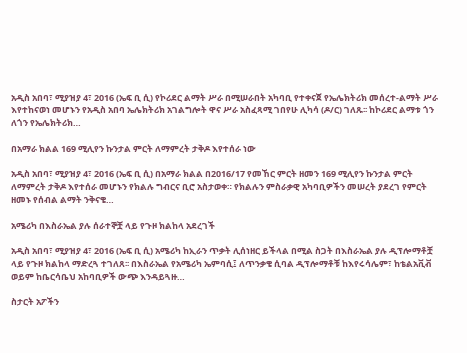አዲስ አበባ፣ ሚያዝያ 4፣ 2016 (ኤፍ ቢ ሲ) የኮሪደር ልማት ሥራ በሚሠራበት አካባቢ የተቀናጀ የኤሌክትሪክ መሰረተ-ልማት ሥራ እየተከናወነ መሆኑን የአዲስ አበባ ኤሌክትሪክ አገልግሎት ዋና ሥራ አስፈጻሚ ገበየሁ ሊካሳ (ዶ/ር) ገለጹ፡፡ ከኮሪደር ልማቱ ጎን ለጎን የኤሌክትሪክ…

በአማራ ክልል 169 ሚሊየን ኩንታል ምርት ለማምረት ታቅዶ እየተሰራ ነው

አዲስ አበባ፣ ሚያዝያ 4፣ 2016 (ኤፍ ቢ ሲ) በአማራ ክልል በ2016/17 የመኸር ምርት ዘመን 169 ሚሊየን ኩንታል ምርት ለማምረት ታቅዶ እየተሰራ መሆኑን የክልሉ ግብርና ቢሮ አስታወቀ። የክልሉን ምስራቃዊ አካባቢዎችን መሠረት ያደረገ የምርት ዘመኑ የሰብል ልማት ንቅናቄ…

አሜሪካ በእስራኤል ያሉ ሰራተኞቿ ላይ የጉዞ ክልከላ አደረገች

አዲስ አበባ፣ ሚያዝያ 4፣ 2016 (ኤፍ ቢ ሲ) አሜሪካ ከኢራን ጥቃት ሊሰነዘር ይችላል በሚል ስጋት በእስራኤል ያሉ ዲፕሎማቶቿ ላይ የጉዞ ክልከላ ማድረጓ ተገለጸ፡፡ በእስራኤል የአሜሪካ ኤምባሲ፤ ለጥንቃቄ ሲባል ዲፕሎማቶቹ ከእየሩሳሌም፣ ከቴልአቪቭ ወይም ከቤርሳቤህ አከባቢዎች ውጭ እንዳይጓዙ…

ስታርት አፖችን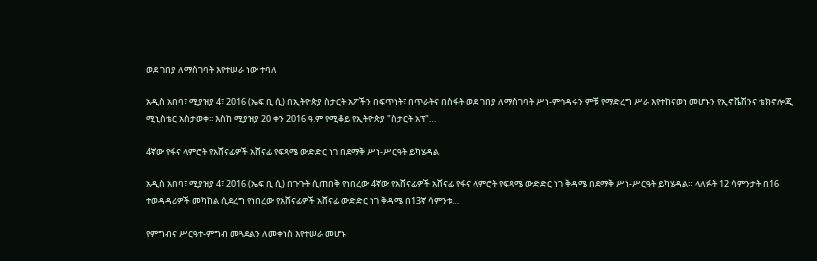ወደ ገበያ ለማስገባት እየተሠራ ነው ተባለ

አዲስ አበባ፣ ሚያዝያ 4፣ 2016 (ኤፍ ቢ ሲ) በኢትዮጵያ ስታርት አፖችን በፍጥነት፣ በጥራትና በስፋት ወደ ገበያ ለማስገባት ሥነ-ምኅዳሩን ምቹ የማድረግ ሥራ እየተከናወነ መሆኑን የኢኖቬሽንና ቴክኖሎጂ ሚኒስቴር አስታወቀ፡፡ እስከ ሚያዝያ 20 ቀን 2016 ዓ.ም የሚቆይ የኢትዮጵያ "ስታርት አፕ"…

4ኛው የፋና ላምሮት የአሸናፊዎች አሸናፊ የፍጻሜ ውድድር ነገ በደማቅ ሥነ-ሥርዓት ይካሄዳል

አዲስ አበባ፣ ሚያዝያ 4፣ 2016 (ኤፍ ቢ ሲ) በጉጉት ሲጠበቅ የነበረው 4ኛው የአሸናፊዎች አሸናፊ የፋና ላምሮት የፍጻሜ ውድድር ነገ ቅዳሜ በደማቅ ሥነ-ሥርዓት ይካሄዳል። ላለፉት 12 ሳምንታት በ16 ተወዳዳሪዎች መካከል ሲደረግ የነበረው የአሸናፊዎች አሸናፊ ውድድር ነገ ቅዳሜ በ13ኛ ሳምንቱ…

የምግብና ሥርዓተ-ምግብ መጓደልን ለመቀነስ እየተሠራ መሆኑ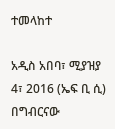ተመላከተ

አዲስ አበባ፣ ሚያዝያ 4፣ 2016 (ኤፍ ቢ ሲ) በግብርናው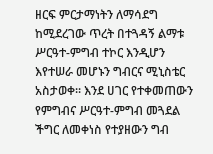ዘርፍ ምርታማነትን ለማሳደግ ከሚደረገው ጥረት በተጓዳኝ ልማቱ ሥርዓተ-ምግብ ተኮር እንዲሆን እየተሠራ መሆኑን ግብርና ሚኒስቴር አስታወቀ፡፡ እንደ ሀገር የተቀመጠውን የምግብና ሥርዓተ-ምግብ መጓደል ችግር ለመቀነስ የተያዘውን ግብ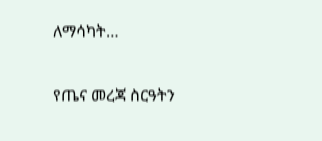ለማሳካት…

የጤና መረጃ ስርዓትን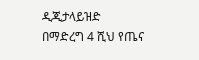ዲጂታላይዝድ በማድረግ 4 ሺህ የጤና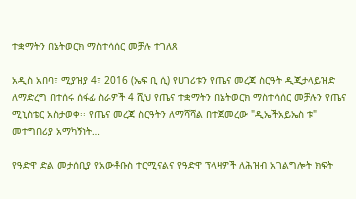ተቋማትን በኔትወርክ ማስተሳሰር መቻሉ ተገለጸ

አዲስ አበባ፣ ሚያዝያ 4፣ 2016 (ኤፍ ቢ ሲ) የሀገሪቱን የጤና መረጃ ስርዓት ዲጂታላይዝድ ለማድረግ በተሰሩ ሰፋፊ ስራዎች 4 ሺህ የጤና ተቋማትን በኔትወርክ ማስተሳሰር መቻሉን የጤና ሚኒስቴር አስታወቀ፡፡ የጤና መረጃ ስርዓትን ለማሻሻል በተጀመረው "ዲኤችአይኤስ ቱ" መተግበሪያ አማካኝነት…

የዓድዋ ድል መታሰቢያ የአውቶቡስ ተርሚናልና የዓድዋ ፕላዛዎች ለሕዝብ አገልግሎት ክፍት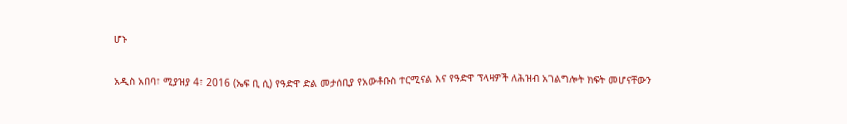ሆኑ

አዲስ አበባ፣ ሚያዝያ 4፣ 2016 (ኤፍ ቢ ሲ) የዓድዋ ድል መታሰቢያ የአውቶቡስ ተርሚናል እና የዓድዋ ፕላዛዎች ለሕዝብ አገልግሎት ክፍት መሆናቸውን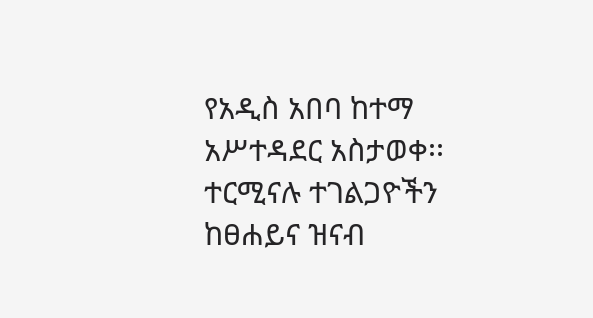የአዲስ አበባ ከተማ አሥተዳደር አስታወቀ፡፡ ተርሚናሉ ተገልጋዮችን ከፀሐይና ዝናብ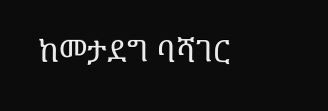ከመታደግ ባሻገር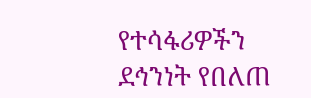የተሳፋሪዎችን ደኅንነት የበለጠ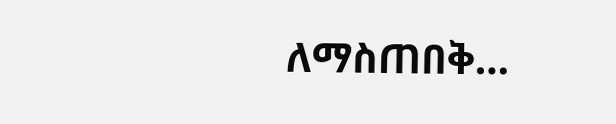ለማስጠበቅ…